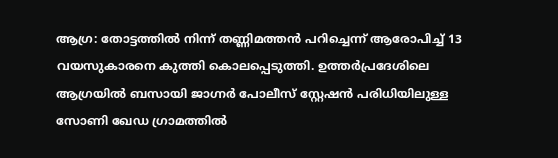ആഗ്ര: തോട്ടത്തിൽ നിന്ന് തണ്ണിമത്തൻ പറിച്ചെന്ന് ആരോപിച്ച് 13 വയസുകാരനെ കുത്തി കൊലപ്പെടുത്തി. ഉത്തർപ്രദേശിലെ ആഗ്രയിൽ ബസായി ജാഗ്നർ പോലീസ് സ്റ്റേഷൻ പരിധിയിലുള്ള സോണി ഖേഡ ഗ്രാമത്തിൽ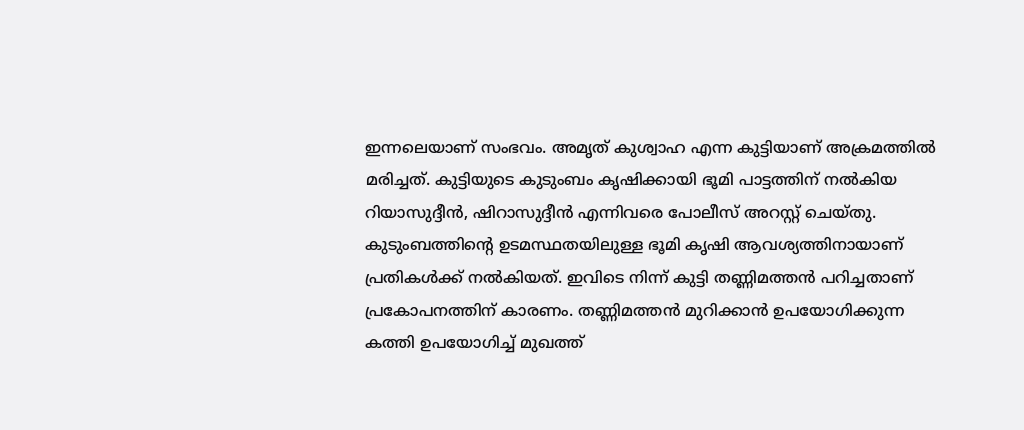ഇന്നലെയാണ് സംഭവം. അമൃത് കുശ്വാഹ എന്ന കുട്ടിയാണ് അക്രമത്തിൽ മരിച്ചത്. കുട്ടിയുടെ കുടുംബം കൃഷിക്കായി ഭൂമി പാട്ടത്തിന് നൽകിയ റിയാസുദ്ദീൻ, ഷിറാസുദ്ദീൻ എന്നിവരെ പോലീസ് അറസ്റ്റ് ചെയ്തു. കുടുംബത്തിന്റെ ഉടമസ്ഥതയിലുള്ള ഭൂമി കൃഷി ആവശ്യത്തിനായാണ് പ്രതികൾക്ക് നൽകിയത്. ഇവിടെ നിന്ന് കുട്ടി തണ്ണിമത്തൻ പറിച്ചതാണ് പ്രകോപനത്തിന് കാരണം. തണ്ണിമത്തൻ മുറിക്കാൻ ഉപയോഗിക്കുന്ന കത്തി ഉപയോഗിച്ച് മുഖത്ത്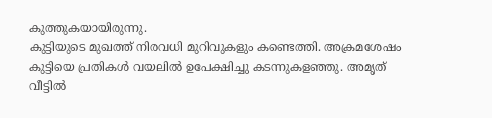കുത്തുകയായിരുന്നു.
കുട്ടിയുടെ മുഖത്ത് നിരവധി മുറിവുകളും കണ്ടെത്തി. അക്രമശേഷം കുട്ടിയെ പ്രതികൾ വയലിൽ ഉപേക്ഷിച്ചു കടന്നുകളഞ്ഞു. അമൃത് വീട്ടിൽ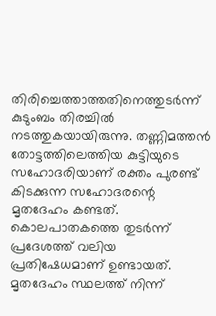തിരിച്ചെത്താത്തതിനെത്തുടർന്ന് കുടുംബം തിരച്ചിൽ നടത്തുകയായിരുന്നു. തണ്ണിമത്തൻ തോട്ടത്തിലെത്തിയ കുട്ടിയുടെ സഹോദരിയാണ് രക്തം പുരണ്ട് കിടക്കുന്ന സഹോദരന്റെ മൃതദേഹം കണ്ടത്. കൊലപാതകത്തെ തുടർന്ന് പ്രദേശത്ത് വലിയ പ്രതിഷേധമാണ് ഉണ്ടായത്. മൃതദേഹം സ്ഥലത്ത് നിന്ന്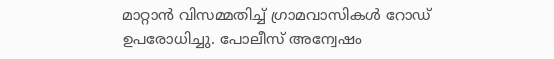മാറ്റാൻ വിസമ്മതിച്ച് ഗ്രാമവാസികൾ റോഡ് ഉപരോധിച്ചു. പോലീസ് അന്വേഷം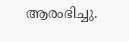ആരംഭിച്ചു.